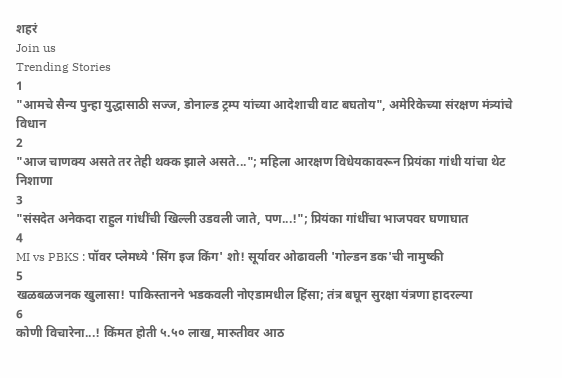शहरं
Join us
Trending Stories
1
"आमचे सैन्य पुन्हा युद्धासाठी सज्ज, डोनाल्ड ट्रम्प यांच्या आदेशाची वाट बघतोय", अमेरिकेच्या संरक्षण मंत्र्यांचे विधान
2
"आज चाणक्य असते तर तेही थक्क झाले असते..."; महिला आरक्षण विधेयकावरून प्रियंका गांधी यांचा थेट निशाणा
3
"संसदेत अनेकदा राहुल गांधींची खिल्ली उडवली जाते, पण...!"; प्रियंका गांधींचा भाजपवर घणाघात
4
MI vs PBKS : पॉवर प्लेमध्ये 'सिंग इज किंग' शो! सूर्यावर ओढावली 'गोल्डन डक'ची नामुष्की
5
खळबळजनक खुलासा! पाकिस्तानने भडकवली नोएडामधील हिंसा; तंत्र बघून सुरक्षा यंत्रणा हादरल्या
6
कोणी विचारेना...! किंमत होती ५.५० लाख, मारुतीवर आठ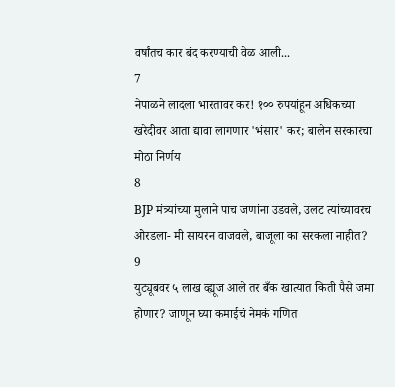वर्षांतच कार बंद करण्याची वेळ आली...
7
नेपाळने लादला भारतावर कर! १०० रुपयांहून अधिकच्या खरेदीवर आता द्यावा लागणार 'भंसार' कर; बालेन सरकारचा मोठा निर्णय
8
BJP मंत्र्यांच्या मुलाने पाच जणांना उडवले, उलट त्यांच्यावरच ओरडला- मी सायरन वाजवले, बाजूला का सरकला नाहीत?
9
युट्यूबवर ५ लाख व्ह्यूज आले तर बँक खात्यात किती पैसे जमा होणार? जाणून घ्या कमाईचं नेमकं गणित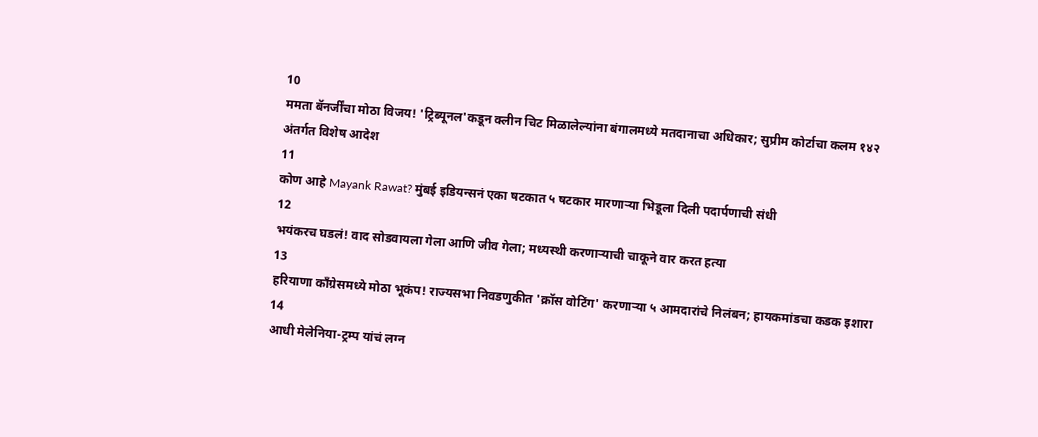10
ममता बॅनर्जींचा मोठा विजय! 'ट्रिब्यूनल'कडून क्लीन चिट मिळालेल्यांना बंगालमध्ये मतदानाचा अधिकार; सुप्रीम कोर्टाचा कलम १४२ अंतर्गत विशेष आदेश
11
कोण आहे Mayank Rawat? मुंबई इडियन्सनं एका षटकात ५ षटकार मारणाऱ्या भिडूला दिली पदार्पणाची संधी
12
भयंकरच घडलं! वाद सोडवायला गेला आणि जीव गेला; मध्यस्थी करणाऱ्याची चाकूने वार करत हत्या
13
हरियाणा काँग्रेसमध्ये मोठा भूकंप! राज्यसभा निवडणुकीत 'क्रॉस वोटिंग' करणाऱ्या ५ आमदारांचे निलंबन; हायकमांडचा कडक इशारा
14
आधी मेलेनिया-ट्रम्प यांचं लग्न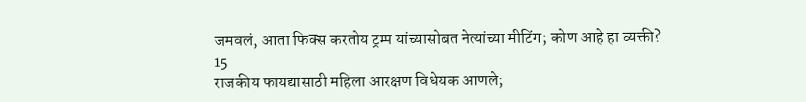जमवलं, आता फिक्स करतोय ट्रम्प यांच्यासोबत नेत्यांच्या मीटिंग; कोण आहे हा व्यक्ती?
15
राजकीय फायद्यासाठी महिला आरक्षण विधेयक आणले;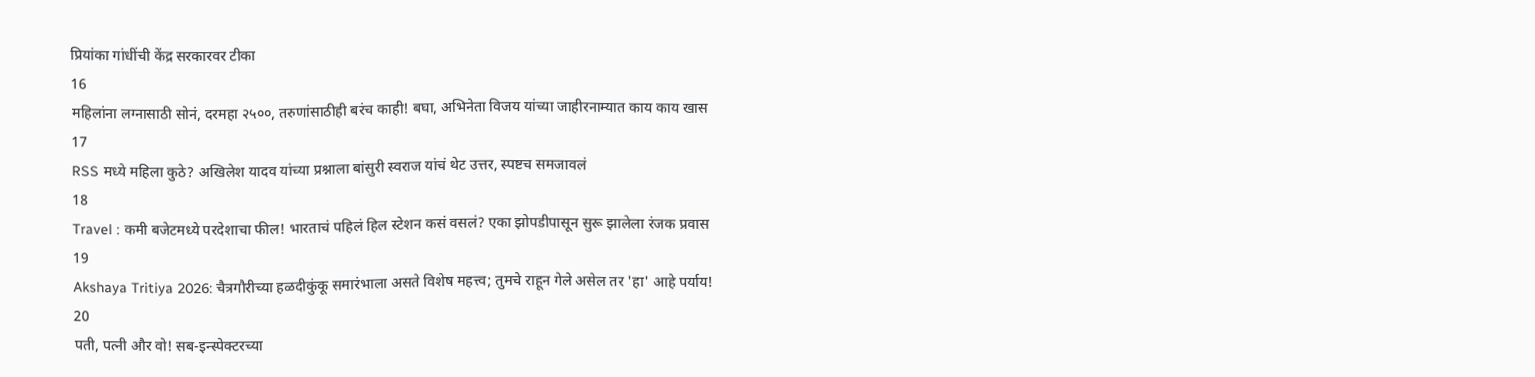प्रियांका गांधींची केंद्र सरकारवर टीका
16
महिलांना लग्नासाठी सोनं, दरमहा २५००, तरुणांसाठीही बरंच काही! बघा, अभिनेता विजय यांच्या जाहीरनाम्यात काय काय खास
17
RSS मध्ये महिला कुठे? अखिलेश यादव यांच्या प्रश्नाला बांसुरी स्वराज यांचं थेट उत्तर, स्पष्टच समजावलं
18
Travel : कमी बजेटमध्ये परदेशाचा फील! भारताचं पहिलं हिल स्टेशन कसं वसलं? एका झोपडीपासून सुरू झालेला रंजक प्रवास
19
Akshaya Tritiya 2026: चैत्रगौरीच्या हळदीकुंकू समारंभाला असते विशेष महत्त्व; तुमचे राहून गेले असेल तर 'हा' आहे पर्याय!
20
पती, पत्नी और वो! सब-इन्स्पेक्टरच्या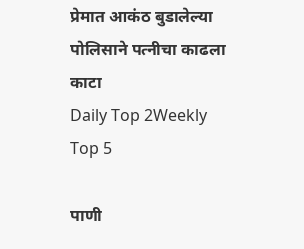प्रेमात आकंठ बुडालेल्या पोलिसाने पत्नीचा काढला काटा
Daily Top 2Weekly Top 5

पाणी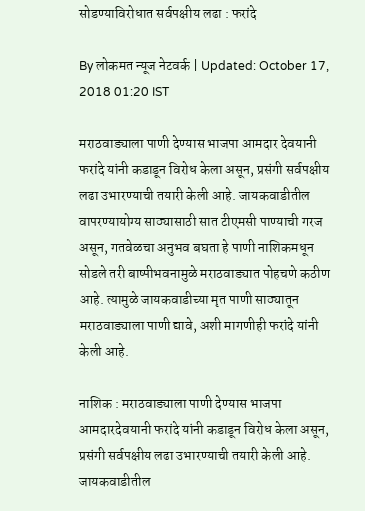सोडण्याविरोधात सर्वपक्षीय लढा : फरांदे

By लोकमत न्यूज नेटवर्क | Updated: October 17, 2018 01:20 IST

मराठवाड्याला पाणी देण्यास भाजपा आमदार देवयानी फरांदे यांनी कडाडून विरोध केला असून, प्रसंगी सर्वपक्षीय लढा उभारण्याची तयारी केली आहे. जायकवाडीतील वापरण्यायोग्य साठ्यासाठी सात टीएमसी पाण्याची गरज असून, गतवेळचा अनुभव बघता हे पाणी नाशिकमधून सोडले तरी बाष्पीभवनामुळे मराठवाड्यात पोहचणे कठीण आहे. त्यामुळे जायकवाडीच्या मृत पाणी साठ्यातून मराठवाड्याला पाणी द्यावे, अशी मागणीही फरांदे यांनी केली आहे.

नाशिक : मराठवाड्याला पाणी देण्यास भाजपा आमदारदेवयानी फरांदे यांनी कडाडून विरोध केला असून, प्रसंगी सर्वपक्षीय लढा उभारण्याची तयारी केली आहे. जायकवाडीतील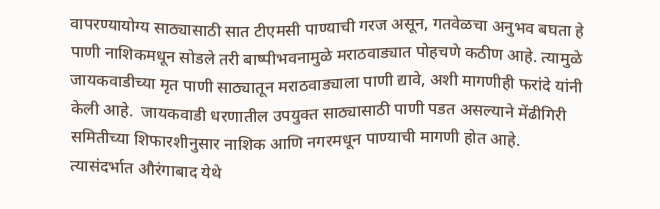वापरण्यायोग्य साठ्यासाठी सात टीएमसी पाण्याची गरज असून, गतवेळचा अनुभव बघता हे पाणी नाशिकमधून सोडले तरी बाष्पीभवनामुळे मराठवाड्यात पोहचणे कठीण आहे. त्यामुळे जायकवाडीच्या मृत पाणी साठ्यातून मराठवाड्याला पाणी द्यावे, अशी मागणीही फरांदे यांनी केली आहे.  जायकवाडी धरणातील उपयुक्त साठ्यासाठी पाणी पडत असल्याने मेंढीगिरी समितीच्या शिफारशीनुसार नाशिक आणि नगरमधून पाण्याची मागणी होत आहे. त्यासंदर्भात औरंगाबाद येथे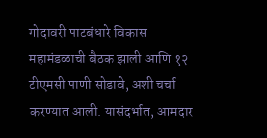गोदावरी पाटबंधारे विकास महामंडळाची बैठक झाली आणि १२ टीएमसी पाणी सोडावे, अशी चर्चा करण्यात आली. यासंदर्भात, आमदार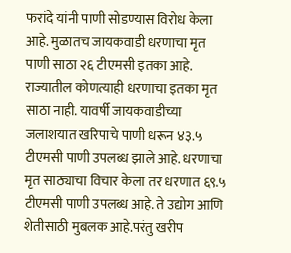फरांदे यांनी पाणी सोडण्यास विरोध केला आहे. मुळातच जायकवाडी धरणाचा मृत पाणी साठा २६ टीएमसी इतका आहे. राज्यातील कोणत्याही धरणाचा इतका मृत साठा नाही. यावर्षी जायकवाडीच्या जलाशयात खरिपाचे पाणी धरून ४३.५ टीएमसी पाणी उपलब्ध झाले आहे. धरणाचा मृत साठ्याचा विचार केला तर धरणात ६९.५ टीएमसी पाणी उपलब्ध आहे. ते उद्योग आणि शेतीसाठी मुबलक आहे.परंतु खरीप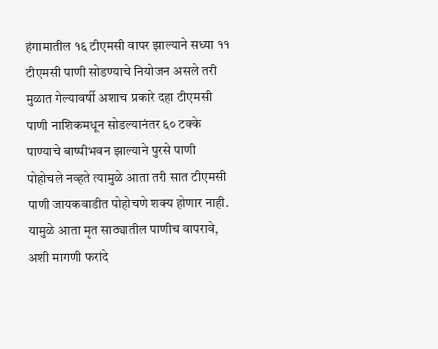हंगामातील १६ टीएमसी वापर झाल्याने सध्या ११ टीएमसी पाणी सोडण्याचे नियोजन असले तरी मुळात गेल्यावर्षी अशाच प्रकारे दहा टीएमसी पाणी नाशिकमधून सोडल्यानंतर ६० टक्के पाण्याचे बाष्पीभवन झाल्याने पुरसे पाणी पोहोचले नव्हते त्यामुळे आता तरी सात टीएमसी पाणी जायकवाडीत पोहोचणे शक्य होणार नाही. यामुळे आता मृत साठ्यातील पाणीच वापरावे, अशी मागणी फरांदे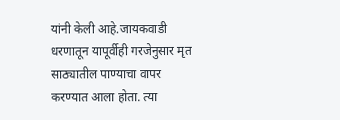यांनी केली आहे.जायकवाडी धरणातून यापूर्वीही गरजेनुसार मृत साठ्यातील पाण्याचा वापर करण्यात आला होता. त्या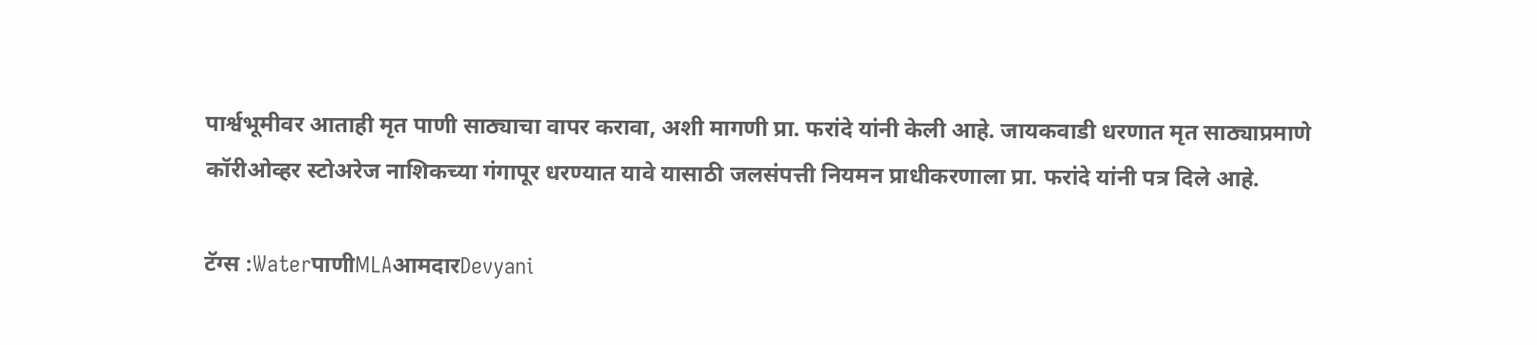पार्श्वभूमीवर आताही मृत पाणी साठ्याचा वापर करावा, अशी मागणी प्रा. फरांदे यांनी केली आहे. जायकवाडी धरणात मृत साठ्याप्रमाणे कॉरीओव्हर स्टोअरेज नाशिकच्या गंगापूर धरण्यात यावे यासाठी जलसंपत्ती नियमन प्राधीकरणाला प्रा. फरांदे यांनी पत्र दिले आहे.

टॅग्स :WaterपाणीMLAआमदारDevyani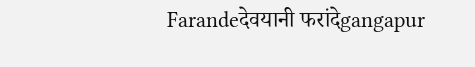Farandeदेवयानी फरांदेgangapur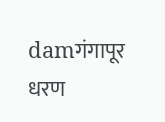damगंगापूर धरण